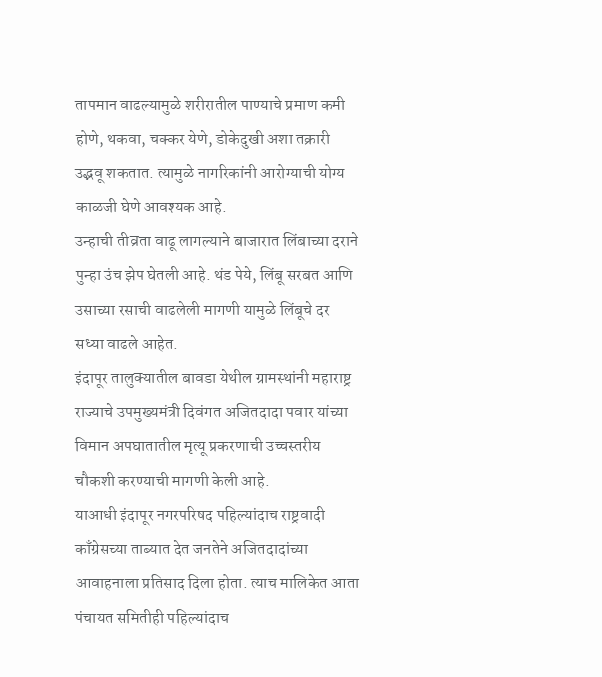तापमान वाढल्यामुळे शरीरातील पाण्याचे प्रमाण कमी होणे, थकवा, चक्कर येणे, डोकेदुखी अशा तक्रारी उद्भवू शकतात. त्यामुळे नागरिकांनी आरोग्याची योग्य काळजी घेणे आवश्यक आहे.
उन्हाची तीव्रता वाढू लागल्याने बाजारात लिंबाच्या दराने पुन्हा उंच झेप घेतली आहे. थंड पेये, लिंबू सरबत आणि उसाच्या रसाची वाढलेली मागणी यामुळे लिंबूचे दर सध्या वाढले आहेत.
इंदापूर तालुक्यातील बावडा येथील ग्रामस्थांनी महाराष्ट्र राज्याचे उपमुख्यमंत्री दिवंगत अजितदादा पवार यांच्या विमान अपघातातील मृत्यू प्रकरणाची उच्चस्तरीय चौकशी करण्याची मागणी केली आहे.
याआधी इंदापूर नगरपरिषद पहिल्यांदाच राष्ट्रवादी काँग्रेसच्या ताब्यात देत जनतेने अजितदादांच्या आवाहनाला प्रतिसाद दिला होता. त्याच मालिकेत आता पंचायत समितीही पहिल्यांदाच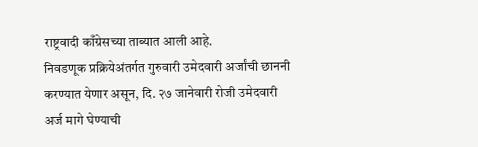राष्ट्रवादी काँग्रेसच्या ताब्यात आली आहे.
निवडणूक प्रक्रियेअंतर्गत गुरुवारी उमेदवारी अर्जांची छाननी करण्यात येणार असून, दि. २७ जानेवारी रोजी उमेदवारी अर्ज मागे घेण्याची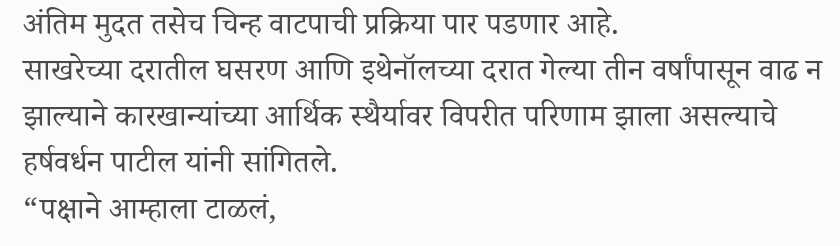अंतिम मुदत तसेच चिन्ह वाटपाची प्रक्रिया पार पडणार आहे.
साखरेच्या दरातील घसरण आणि इथेनॉलच्या दरात गेल्या तीन वर्षांपासून वाढ न झाल्याने कारखान्यांच्या आर्थिक स्थैर्यावर विपरीत परिणाम झाला असल्याचे हर्षवर्धन पाटील यांनी सांगितले.
“पक्षाने आम्हाला टाळलं,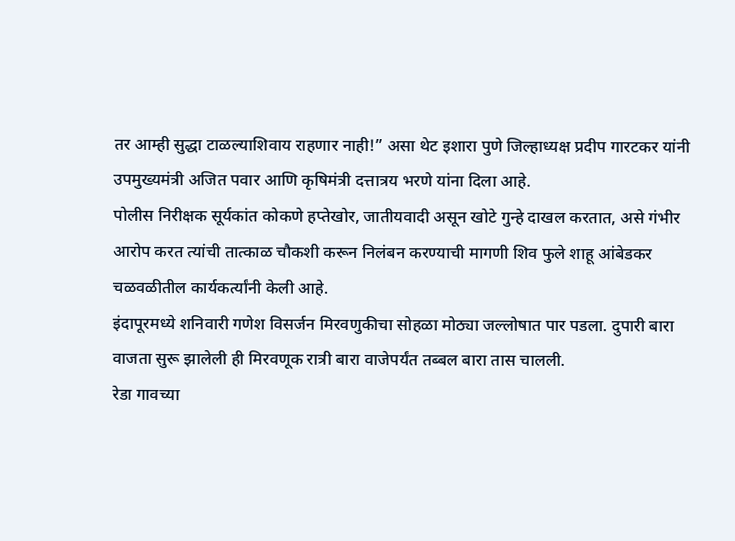तर आम्ही सुद्धा टाळल्याशिवाय राहणार नाही!” असा थेट इशारा पुणे जिल्हाध्यक्ष प्रदीप गारटकर यांनी उपमुख्यमंत्री अजित पवार आणि कृषिमंत्री दत्तात्रय भरणे यांना दिला आहे.
पोलीस निरीक्षक सूर्यकांत कोकणे हप्तेखोर, जातीयवादी असून खोटे गुन्हे दाखल करतात, असे गंभीर आरोप करत त्यांची तात्काळ चौकशी करून निलंबन करण्याची मागणी शिव फुले शाहू आंबेडकर चळवळीतील कार्यकर्त्यांनी केली आहे.
इंदापूरमध्ये शनिवारी गणेश विसर्जन मिरवणुकीचा सोहळा मोठ्या जल्लोषात पार पडला. दुपारी बारा वाजता सुरू झालेली ही मिरवणूक रात्री बारा वाजेपर्यंत तब्बल बारा तास चालली.
रेडा गावच्या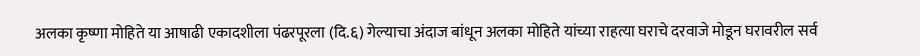अलका कृष्णा मोहिते या आषाढी एकादशीला पंढरपूरला (दि.६) गेल्याचा अंदाज बांधून अलका मोहिते यांच्या राहत्या घराचे दरवाजे मोडून घरावरील सर्व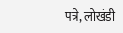पत्रे, लोखंडी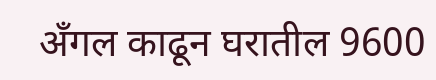अँगल काढून घरातील 9600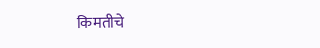किमतीचे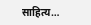साहित्य…